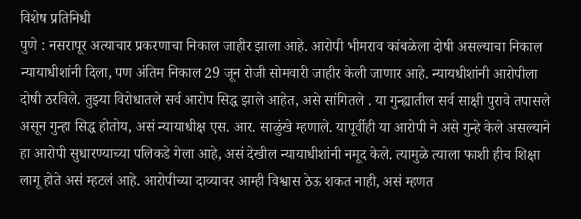विशेष प्रतिनिधी
पुणे : नसरापूर अत्याचार प्रकरणाचा निकाल जाहीर झाला आहे. आरोपी भीमराव कांबळेला दोषी असल्याचा निकाल न्यायाधीशांनी दिला, पण अंतिम निकाल 29 जून रोजी सोमवारी जाहीर केली जाणार आहे. न्यायधीशांनी आरोपीला दोषी ठरविले. तुझ्या विरोधातले सर्व आरोप सिद्ध झाले आहेत, असे सांगितले . या गुन्ह्यातील सर्व साक्षी पुरावे तपासले असून गुन्हा सिद्ध होतोय, असं न्यायाधीक्ष एस. आर. साळुंखे म्हणाले. यापूर्वीही या आरोपी ने असे गुन्हे केले असल्याने हा आरोपी सुधारण्याच्या पलिकडे गेला आहे, असं देखील न्यायाधीशांनी नमूद केले. त्यामुळे त्याला फाशी हीच शिक्षा लागू होते असं म्हटलं आहे. आरोपीच्या दाव्यावर आम्ही विश्वास ठेऊ शकत नाही, असं म्हणत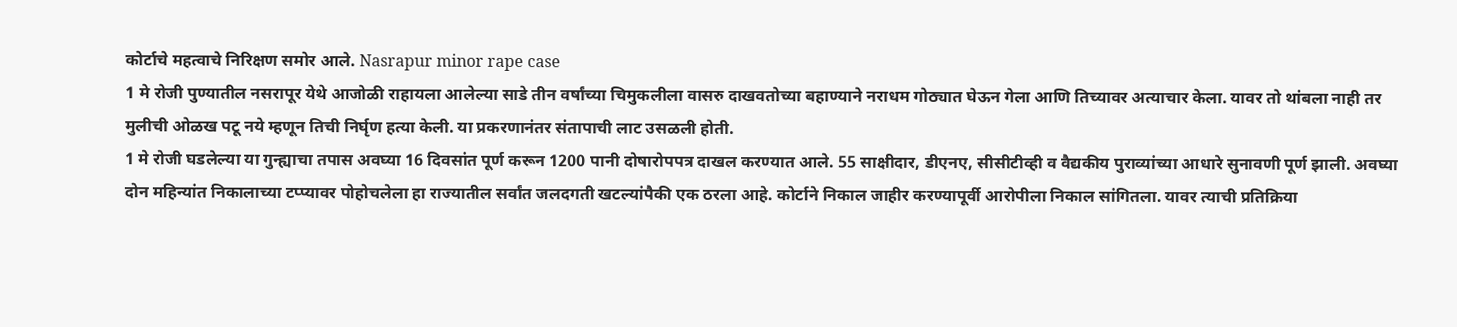कोर्टाचे महत्वाचे निरिक्षण समोर आले. Nasrapur minor rape case
1 मे रोजी पुण्यातील नसरापूर येथे आजोळी राहायला आलेल्या साडे तीन वर्षांच्या चिमुकलीला वासरु दाखवतोच्या बहाण्याने नराधम गोठ्यात घेऊन गेला आणि तिच्यावर अत्याचार केला. यावर तो थांबला नाही तर मुलीची ओळख पटू नये म्हणून तिची निर्घृण हत्या केली. या प्रकरणानंतर संतापाची लाट उसळली होती.
1 मे रोजी घडलेल्या या गुन्ह्याचा तपास अवघ्या 16 दिवसांत पूर्ण करून 1200 पानी दोषारोपपत्र दाखल करण्यात आले. 55 साक्षीदार, डीएनए, सीसीटीव्ही व वैद्यकीय पुराव्यांच्या आधारे सुनावणी पूर्ण झाली. अवघ्या दोन महिन्यांत निकालाच्या टप्प्यावर पोहोचलेला हा राज्यातील सर्वांत जलदगती खटल्यांपैकी एक ठरला आहे. कोर्टाने निकाल जाहीर करण्यापूर्वी आरोपीला निकाल सांगितला. यावर त्याची प्रतिक्रिया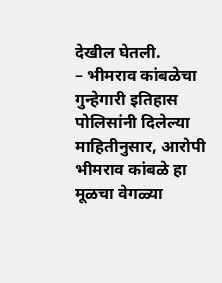देखील घेतली.
– भीमराव कांबळेचा गुन्हेगारी इतिहास
पोलिसांनी दिलेल्या माहितीनुसार, आरोपी भीमराव कांबळे हा मूळचा वेगळ्या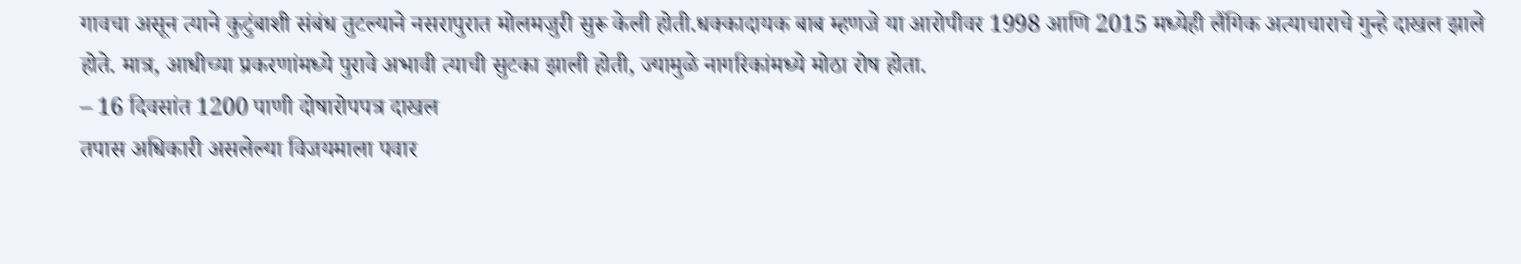गावचा असून त्याने कुटुंबाशी संबंध तुटल्याने नसरापुरात मोलमजुरी सुरू केली होती.धक्कादायक बाब म्हणजे या आरोपीवर 1998 आणि 2015 मध्येही लैंगिक अत्याचाराचे गुन्हे दाखल झाले होते. मात्र, आधीच्या प्रकरणांमध्ये पुरावे अभावी त्याची सुटका झाली होती, ज्यामुळे नागरिकांमध्ये मोठा रोष होता.
– 16 दिवसांत 1200 पाणी दोषारोपपत्र दाखल
तपास अधिकारी असलेल्या विजयमाला पवार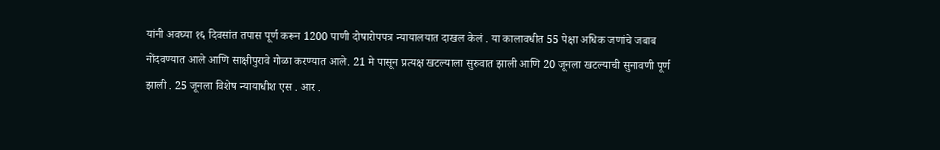यांनी अवघ्या १६ दिवसांत तपास पूर्ण करून 1200 पाणी दोषारोपपत्र न्यायालयात दाखल केलं . या कालावधीत 55 पेक्षा अधिक जणांचे जबाब नोंदवण्यात आले आणि साक्षीपुरावे गोळा करण्यात आले. 21 मे पासून प्रत्यक्ष खटल्याला सुरुवात झाली आणि 20 जूनला खटल्याची सुनावणी पूर्ण झाली . 25 जूनला विशेष न्यायाधीश एस . आर .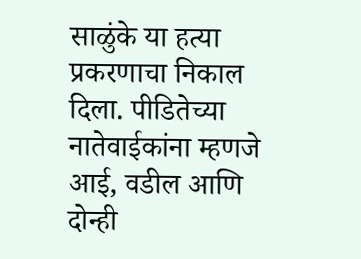साळुंके या हत्या प्रकरणाचा निकाल दिला. पीडितेच्या नातेवाईकांना म्हणजे आई, वडील आणि दोन्ही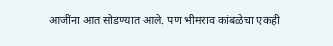आजींना आत सोडण्यात आले. पण भीमराव कांबळेचा एकही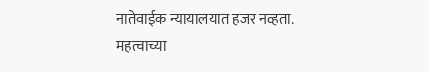नातेवाईक न्यायालयात हजर नव्हता.
महत्वाच्या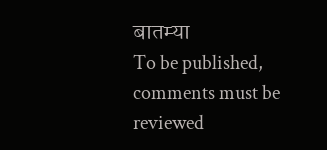बातम्या
To be published, comments must be reviewed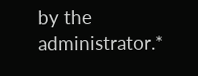by the administrator.*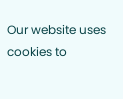Our website uses cookies to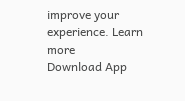improve your experience. Learn more
Download App